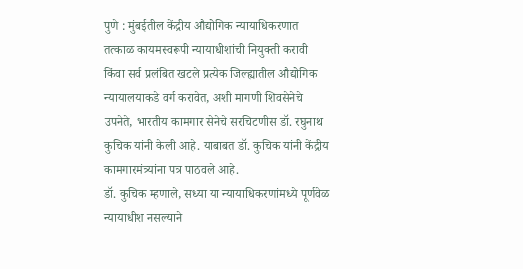पुणे : मुंबईतील केंद्रीय औद्योगिक न्यायाधिकरणात तत्काळ कायमस्वरूपी न्यायाधीशांची नियुक्ती करावी किंवा सर्व प्रलंबित खटले प्रत्येक जिल्ह्यातील औद्योगिक न्यायालयाकडे वर्ग करावेत, अशी मागणी शिवसेनेचे उपनेते, भारतीय कामगार सेनेचे सरचिटणीस डॉ. रघुनाथ कुचिक यांनी केली आहे. याबाबत डॉ. कुचिक यांनी केंद्रीय कामगारमंत्र्यांना पत्र पाठवले आहे.
डॉ. कुचिक म्हणाले, सध्या या न्यायाधिकरणांमध्ये पूर्णवेळ न्यायाधीश नसल्याने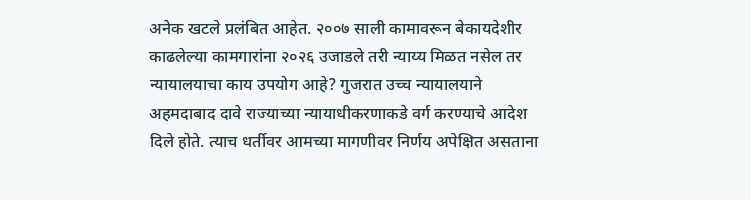अनेक खटले प्रलंबित आहेत. २००७ साली कामावरून बेकायदेशीर काढलेल्या कामगारांना २०२६ उजाडले तरी न्याय्य मिळत नसेल तर न्यायालयाचा काय उपयोग आहे? गुजरात उच्च न्यायालयाने अहमदाबाद दावे राज्याच्या न्यायाधीकरणाकडे वर्ग करण्याचे आदेश दिले होते. त्याच धर्तीवर आमच्या मागणीवर निर्णय अपेक्षित असताना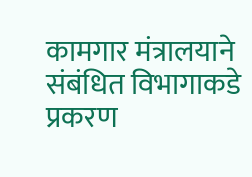कामगार मंत्रालयाने संबंधित विभागाकडे प्रकरण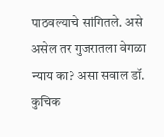पाठवल्याचे सांगितले. असे असेल तर गुजरातला वेगळा न्याय का? असा सवाल डॉ. कुचिक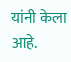यांनी केला आहे.